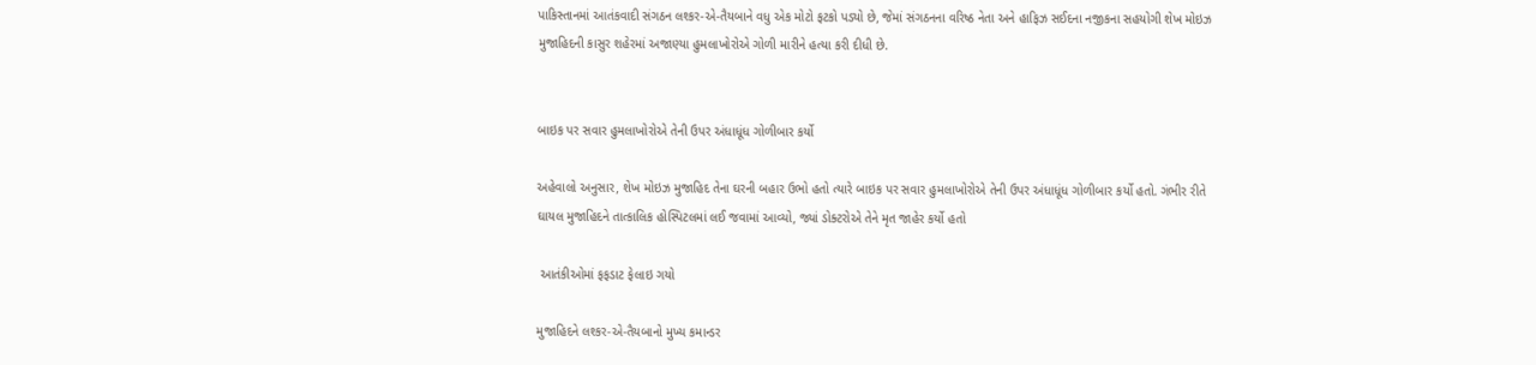પાકિસ્તાનમાં આતંકવાદી સંગઠન લશ્કર-એ-તૈયબાને વધુ એક મોટો ફટકો પડ્યો છે, જેમાં સંગઠનના વરિષ્ઠ નેતા અને હાફિઝ સઈદના નજીકના સહયોગી શેખ મોઇઝ મુજાહિદની કાસુર શહેરમાં અજાણ્યા હુમલાખોરોએ ગોળી મારીને હત્યા કરી દીધી છે.


બાઇક પર સવાર હુમલાખોરોએ તેની ઉપર અંધાધૂંધ ગોળીબાર કર્યો

અહેવાલો અનુસાર, શેખ મોઇઝ મુજાહિદ તેના ઘરની બહાર ઉભો હતો ત્યારે બાઇક પર સવાર હુમલાખોરોએ તેની ઉપર અંધાધૂંધ ગોળીબાર કર્યો હતો. ગંભીર રીતે ઘાયલ મુજાહિદને તાત્કાલિક હોસ્પિટલમાં લઈ જવામાં આવ્યો, જ્યાં ડોક્ટરોએ તેને મૃત જાહેર કર્યો હતો

 આતંકીઓમાં ફફડાટ ફેલાઇ ગયો

મુજાહિદને લશ્કર-એ-તૈયબાનો મુખ્ય કમાન્ડર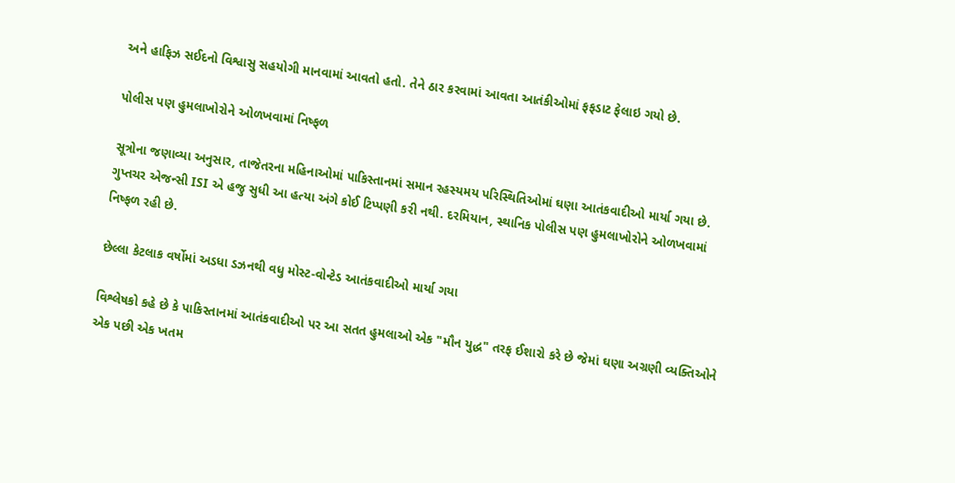અને હાફિઝ સઈદનો વિશ્વાસુ સહયોગી માનવામાં આવતો હતો. તેને ઠાર કરવામાં આવતા આતંકીઓમાં ફફડાટ ફેલાઇ ગયો છે.

પોલીસ પણ હુમલાખોરોને ઓળખવામાં નિષ્ફળ

સૂત્રોના જણાવ્યા અનુસાર, તાજેતરના મહિનાઓમાં પાકિસ્તાનમાં સમાન રહસ્યમય પરિસ્થિતિઓમાં ઘણા આતંકવાદીઓ માર્યા ગયા છે. ગુપ્તચર એજન્સી ISI એ હજુ સુધી આ હત્યા અંગે કોઈ ટિપ્પણી કરી નથી. દરમિયાન, સ્થાનિક પોલીસ પણ હુમલાખોરોને ઓળખવામાં નિષ્ફળ રહી છે.

છેલ્લા કેટલાક વર્ષોમાં અડધા ડઝનથી વધુ મોસ્ટ-વોન્ટેડ આતંકવાદીઓ માર્યા ગયા

વિશ્લેષકો કહે છે કે પાકિસ્તાનમાં આતંકવાદીઓ પર આ સતત હુમલાઓ એક "મૌન યુદ્ધ" તરફ ઈશારો કરે છે જેમાં ઘણા અગ્રણી વ્યક્તિઓને એક પછી એક ખતમ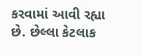કરવામાં આવી રહ્યા છે. છેલ્લા કેટલાક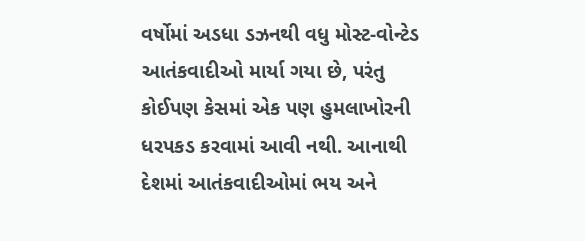વર્ષોમાં અડધા ડઝનથી વધુ મોસ્ટ-વોન્ટેડ આતંકવાદીઓ માર્યા ગયા છે, પરંતુ કોઈપણ કેસમાં એક પણ હુમલાખોરની ધરપકડ કરવામાં આવી નથી. આનાથી દેશમાં આતંકવાદીઓમાં ભય અને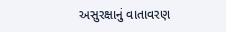અસુરક્ષાનું વાતાવરણ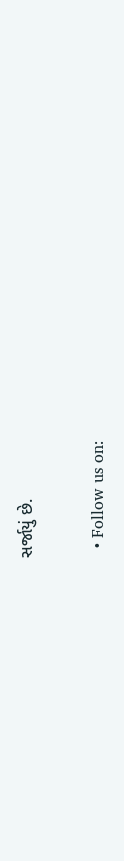સર્જાયું છે.

  • Follow us on: